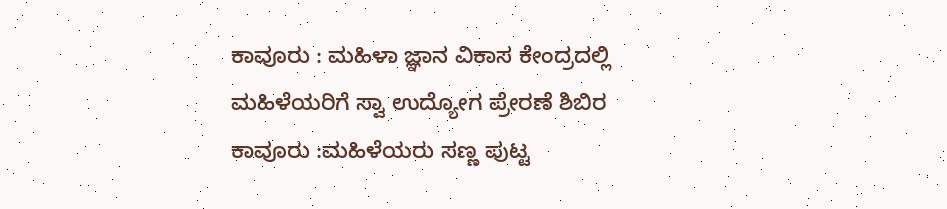ಕಾವೂರು : ಮಹಿಳಾ ಜ್ಞಾನ ವಿಕಾಸ ಕೇಂದ್ರದಲ್ಲಿ ಮಹಿಳೆಯರಿಗೆ ಸ್ವಾ ಉದ್ಯೋಗ ಪ್ರೇರಣೆ ಶಿಬಿರ
ಕಾವೂರು :ಮಹಿಳೆಯರು ಸಣ್ಣ ಪುಟ್ಟ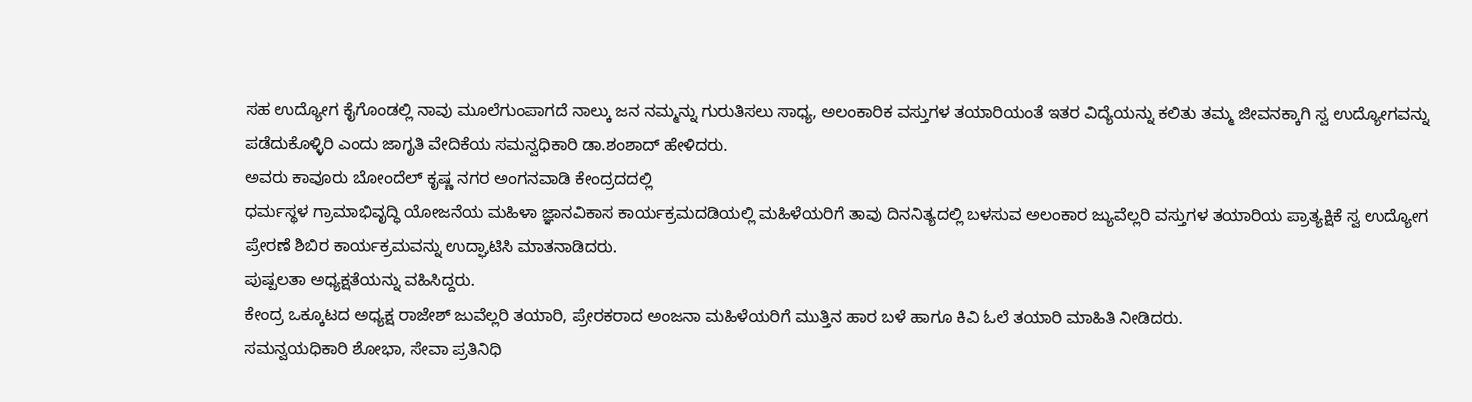ಸಹ ಉದ್ಯೋಗ ಕೈಗೊಂಡಲ್ಲಿ ನಾವು ಮೂಲೆಗುಂಪಾಗದೆ ನಾಲ್ಕು ಜನ ನಮ್ಮನ್ನು ಗುರುತಿಸಲು ಸಾಧ್ಯ, ಅಲಂಕಾರಿಕ ವಸ್ತುಗಳ ತಯಾರಿಯಂತೆ ಇತರ ವಿದ್ಯೆಯನ್ನು ಕಲಿತು ತಮ್ಮ ಜೀವನಕ್ಕಾಗಿ ಸ್ವ ಉದ್ಯೋಗವನ್ನು ಪಡೆದುಕೊಳ್ಳಿರಿ ಎಂದು ಜಾಗೃತಿ ವೇದಿಕೆಯ ಸಮನ್ವಧಿಕಾರಿ ಡಾ.ಶಂಶಾದ್ ಹೇಳಿದರು.
ಅವರು ಕಾವೂರು ಬೋಂದೆಲ್ ಕೃಷ್ಣ ನಗರ ಅಂಗನವಾಡಿ ಕೇಂದ್ರದದಲ್ಲಿ
ಧರ್ಮಸ್ಥಳ ಗ್ರಾಮಾಭಿವೃದ್ಧಿ ಯೋಜನೆಯ ಮಹಿಳಾ ಜ್ಞಾನವಿಕಾಸ ಕಾರ್ಯಕ್ರಮದಡಿಯಲ್ಲಿ ಮಹಿಳೆಯರಿಗೆ ತಾವು ದಿನನಿತ್ಯದಲ್ಲಿ ಬಳಸುವ ಅಲಂಕಾರ ಜ್ಯುವೆಲ್ಲರಿ ವಸ್ತುಗಳ ತಯಾರಿಯ ಪ್ರಾತ್ಯಕ್ಷಿಕೆ ಸ್ವ ಉದ್ಯೋಗ ಪ್ರೇರಣೆ ಶಿಬಿರ ಕಾರ್ಯಕ್ರಮವನ್ನು ಉದ್ಘಾಟಿಸಿ ಮಾತನಾಡಿದರು.
ಪುಷ್ಪಲತಾ ಅಧ್ಯಕ್ಷತೆಯನ್ನು ವಹಿಸಿದ್ದರು.
ಕೇಂದ್ರ ಒಕ್ಕೂಟದ ಅಧ್ಯಕ್ಷ ರಾಜೇಶ್ ಜುವೆಲ್ಲರಿ ತಯಾರಿ, ಪ್ರೇರಕರಾದ ಅಂಜನಾ ಮಹಿಳೆಯರಿಗೆ ಮುತ್ತಿನ ಹಾರ ಬಳೆ ಹಾಗೂ ಕಿವಿ ಓಲೆ ತಯಾರಿ ಮಾಹಿತಿ ನೀಡಿದರು.
ಸಮನ್ವಯಧಿಕಾರಿ ಶೋಭಾ, ಸೇವಾ ಪ್ರತಿನಿಧಿ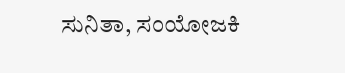ಸುನಿತಾ, ಸಂಯೋಜಕಿ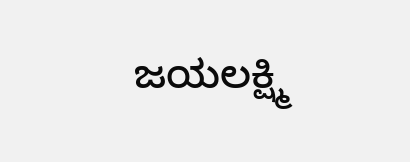ಜಯಲಕ್ಷ್ಮಿ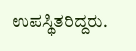ಉಪಸ್ಥಿತರಿದ್ದರು.